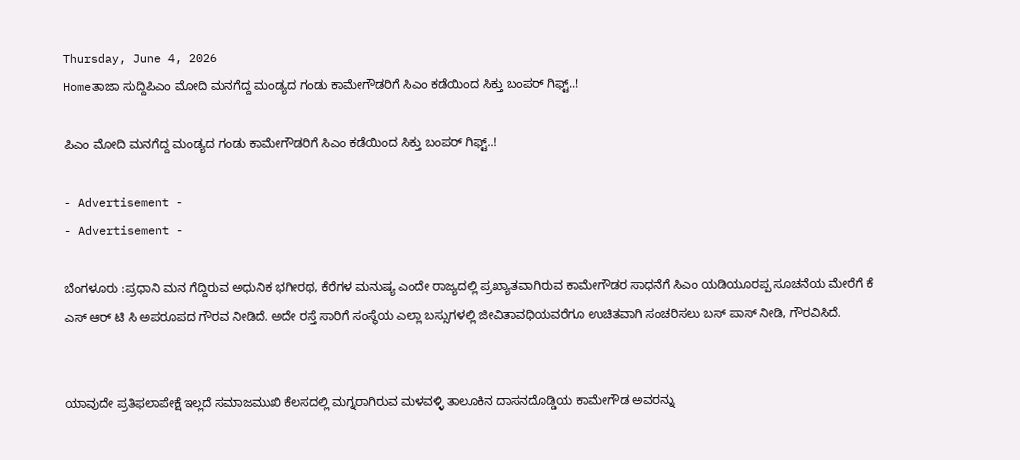Thursday, June 4, 2026
Homeತಾಜಾ ಸುದ್ದಿಪಿಎಂ ಮೋದಿ ಮನಗೆದ್ದ ಮಂಡ್ಯದ ಗಂಡು ಕಾಮೇಗೌಡರಿಗೆ ಸಿಎಂ ಕಡೆಯಿಂದ ಸಿಕ್ತು ಬಂಪರ್ ಗಿಫ್ಟ್..!

ಪಿಎಂ ಮೋದಿ ಮನಗೆದ್ದ ಮಂಡ್ಯದ ಗಂಡು ಕಾಮೇಗೌಡರಿಗೆ ಸಿಎಂ ಕಡೆಯಿಂದ ಸಿಕ್ತು ಬಂಪರ್ ಗಿಫ್ಟ್..!

- Advertisement -
- Advertisement -

ಬೆಂಗಳೂರು :ಪ್ರಧಾನಿ ಮನ ಗೆದ್ದಿರುವ ಅಧುನಿಕ ಭಗೀರಥ, ಕೆರೆಗಳ ಮನುಷ್ಯ ಎಂದೇ ರಾಜ್ಯದಲ್ಲಿ ಪ್ರಖ್ಯಾತವಾಗಿರುವ ಕಾಮೇಗೌಡರ ಸಾಧನೆಗೆ ಸಿಎಂ ಯಡಿಯೂರಪ್ಪ ಸೂಚನೆಯ ಮೇರೆಗೆ ಕೆ ಎಸ್ ಆರ್ ಟಿ ಸಿ ಅಪರೂಪದ ಗೌರವ ನೀಡಿದೆ. ಅದೇ ರಸ್ತೆ ಸಾರಿಗೆ ಸಂಸ್ಥೆಯ ಎಲ್ಲಾ ಬಸ್ಸುಗಳಲ್ಲಿ ಜೀವಿತಾವಧಿಯವರೆಗೂ ಉಚಿತವಾಗಿ ಸಂಚರಿಸಲು ಬಸ್ ಪಾಸ್ ನೀಡಿ, ಗೌರವಿಸಿದೆ.


ಯಾವುದೇ ಪ್ರತಿಫಲಾಪೇಕ್ಷೆ ಇಲ್ಲದೆ ಸಮಾಜಮುಖಿ ಕೆಲಸದಲ್ಲಿ ಮಗ್ನರಾಗಿರುವ ಮಳವಳ್ಳಿ ತಾಲೂಕಿನ ದಾಸನದೊಡ್ಡಿಯ ಕಾಮೇಗೌಡ ಅವರನ್ನು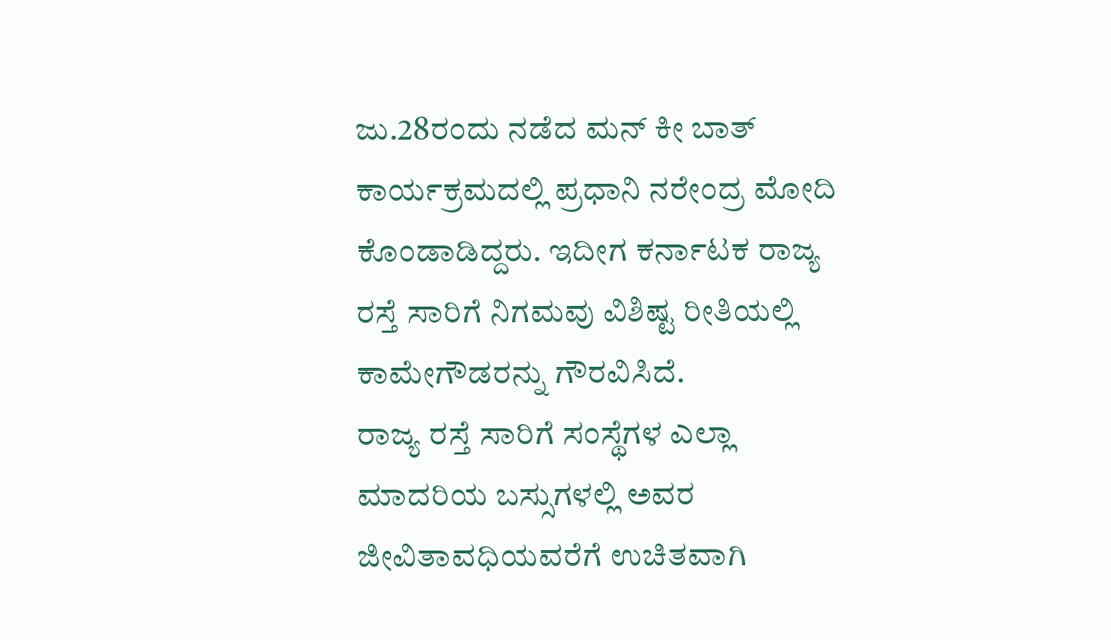ಜು.28ರಂದು ನಡೆದ ಮನ್ ಕೀ ಬಾತ್ ಕಾರ್ಯಕ್ರಮದಲ್ಲಿ ಪ್ರಧಾನಿ ನರೇಂದ್ರ ಮೋದಿ ಕೊಂಡಾಡಿದ್ದರು. ಇದೀಗ ಕರ್ನಾಟಕ ರಾಜ್ಯ ರಸ್ತೆ ಸಾರಿಗೆ ನಿಗಮವು ವಿಶಿಷ್ಟ ರೀತಿಯಲ್ಲಿ ಕಾಮೇಗೌಡರನ್ನು ಗೌರವಿಸಿದೆ.
ರಾಜ್ಯ ರಸ್ತೆ ಸಾರಿಗೆ ಸಂಸ್ಥೆಗಳ ಎಲ್ಲಾ ಮಾದರಿಯ ಬಸ್ಸುಗಳಲ್ಲಿ ಅವರ ಜೀವಿತಾವಧಿಯವರೆಗೆ ಉಚಿತವಾಗಿ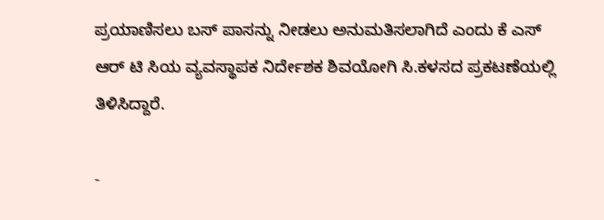ಪ್ರಯಾಣಿಸಲು ಬಸ್ ಪಾಸನ್ನು ನೀಡಲು ಅನುಮತಿಸಲಾಗಿದೆ ಎಂದು ಕೆ ಎಸ್ ಆರ್ ಟಿ‌‌ ಸಿಯ ವ್ಯವಸ್ಥಾಪಕ‌ ನಿರ್ದೇಶಕ ಶಿವಯೋಗಿ ಸಿ.ಕಳಸದ ಪ್ರಕಟಣೆಯಲ್ಲಿ ತಿಳಿಸಿದ್ದಾರೆ.

-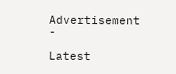Advertisement -

Latest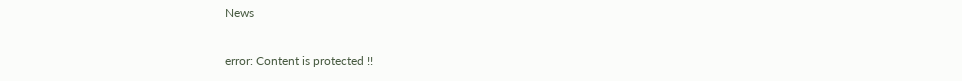News

error: Content is protected !!